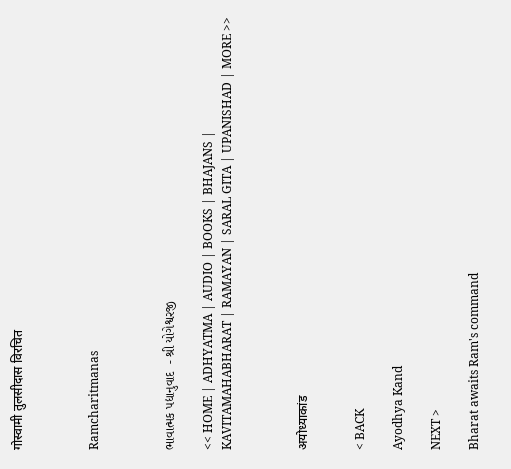गोस्वामी तुलसीदास विरचित



Ramcharitmanas



ભાવાત્મક પદ્યાનુવાદ  - શ્રી યોગેશ્વરજી

<< HOME | ADHYATMA | AUDIO | BOOKS | BHAJANS | KAVITAMAHABHARAT | RAMAYAN | SARAL GITA | UPANISHAD | MORE >>



अयोध्याकांड


< BACK

Ayodhya Kand

NEXT >

Bharat awaits Ram's command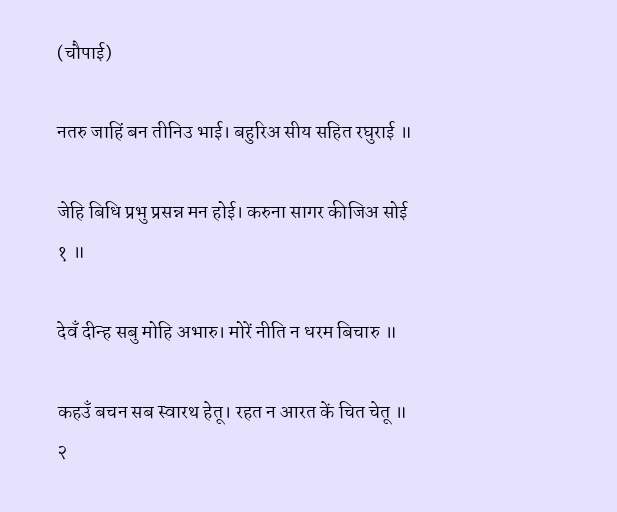(चौपाई)

नतरु जाहिं बन तीनिउ भाई। बहुरिअ सीय सहित रघुराई ॥

जेहि बिधि प्रभु प्रसन्न मन होई। करुना सागर कीजिअ सोई १ ॥

देवँ दीन्ह सबु मोहि अभारु। मोरें नीति न धरम बिचारु ॥

कहउँ बचन सब स्वारथ हेतू। रहत न आरत कें चित चेतू ॥ २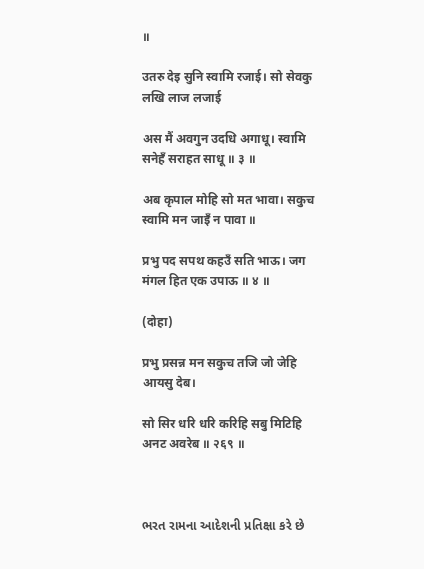॥

उतरु देइ सुनि स्वामि रजाई। सो सेवकु लखि लाज लजाई

अस मैं अवगुन उदधि अगाधू। स्वामि सनेहँ सराहत साधू ॥ ३ ॥

अब कृपाल मोहि सो मत भावा। सकुच स्वामि मन जाइँ न पावा ॥

प्रभु पद सपथ कहउँ सति भाऊ। जग मंगल हित एक उपाऊ ॥ ४ ॥

(दोहा)

प्रभु प्रसन्न मन सकुच तजि जो जेहि आयसु देब।

सो सिर धरि धरि करिहि सबु मिटिहि अनट अवरेब ॥ २६९ ॥



ભરત રામના આદેશની પ્રતિક્ષા કરે છે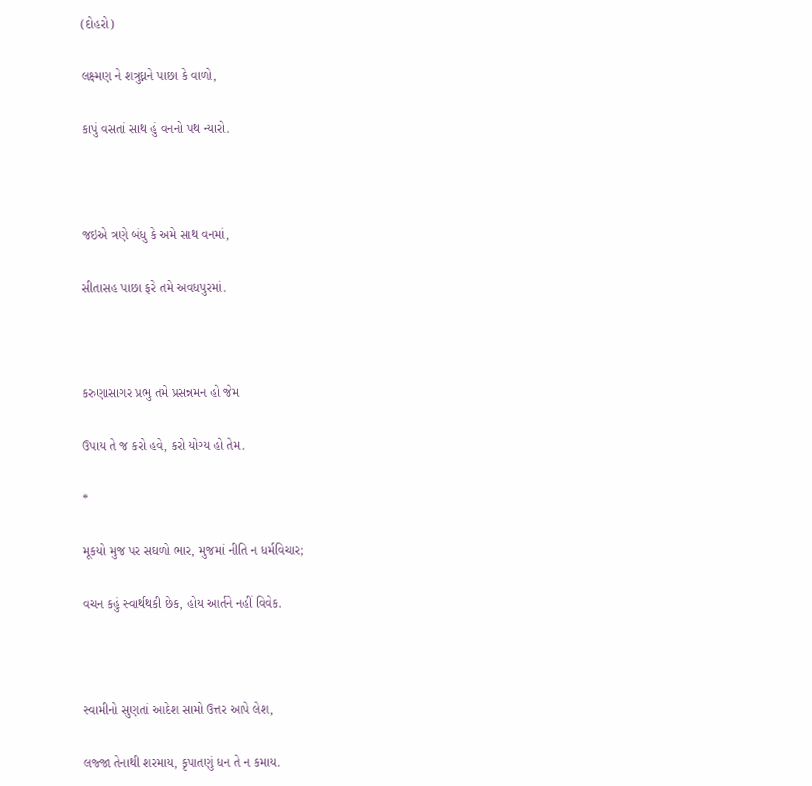(દોહરો)

લક્ષ્મણ ને શત્રુઘ્નને પાછા કે વાળો,

કાપું વસતાં સાથ હું વનનો પથ ન્યારો.



જઇએ ત્રણે બંધુ કે અમે સાથ વનમાં,

સીતાસહ પાછા ફરે તમે અવધપુરમાં.



કરુણાસાગર પ્રભુ તમે પ્રસન્નમન હો જેમ

ઉપાય તે જ કરો હવે, કરો યોગ્ય હો તેમ.

*

મૂકયો મુજ પર સઘળો ભાર, મુજમાં નીતિ ન ધર્મવિચાર;

વચન કહું સ્વાર્થથકી છેક, હોય આર્તને નહીં વિવેક.



સ્વામીનો સુણતાં આદેશ સામો ઉત્તર આપે લેશ,

લજ્જા તેનાથી શરમાય, કૃપાતણું ધન તે ન કમાય.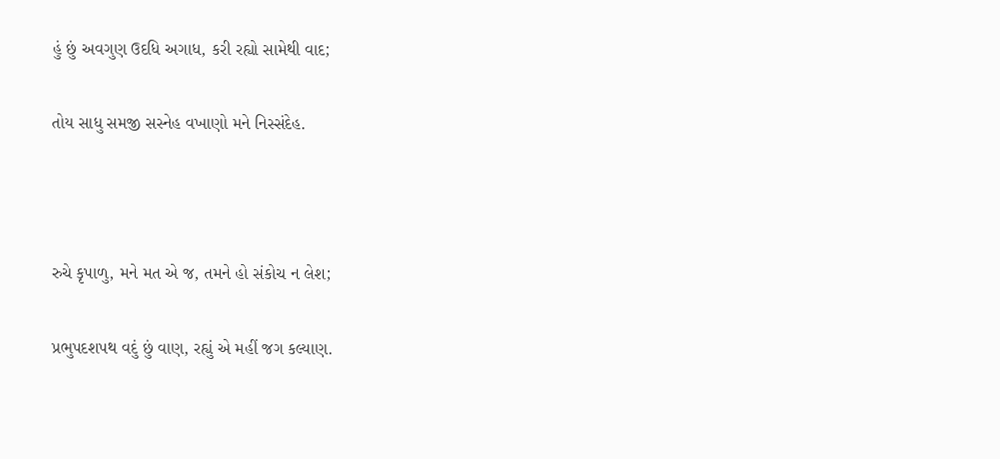હું છું અવગુણ ઉદધિ અગાધ, કરી રહ્યો સામેથી વાદ;

તોય સાધુ સમજી સસ્નેહ વખાણો મને નિસ્સંદેહ.



રુચે કૃપાળુ, મને મત એ જ, તમને હો સંકોચ ન લેશ;

પ્રભુપદશપથ વદું છું વાણ, રહ્યું એ મહીં જગ કલ્યાણ.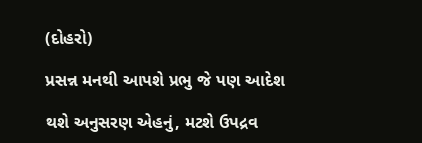(દોહરો)

પ્રસન્ન મનથી આપશે પ્રભુ જે પણ આદેશ

થશે અનુસરણ એહનું, મટશે ઉપદ્રવ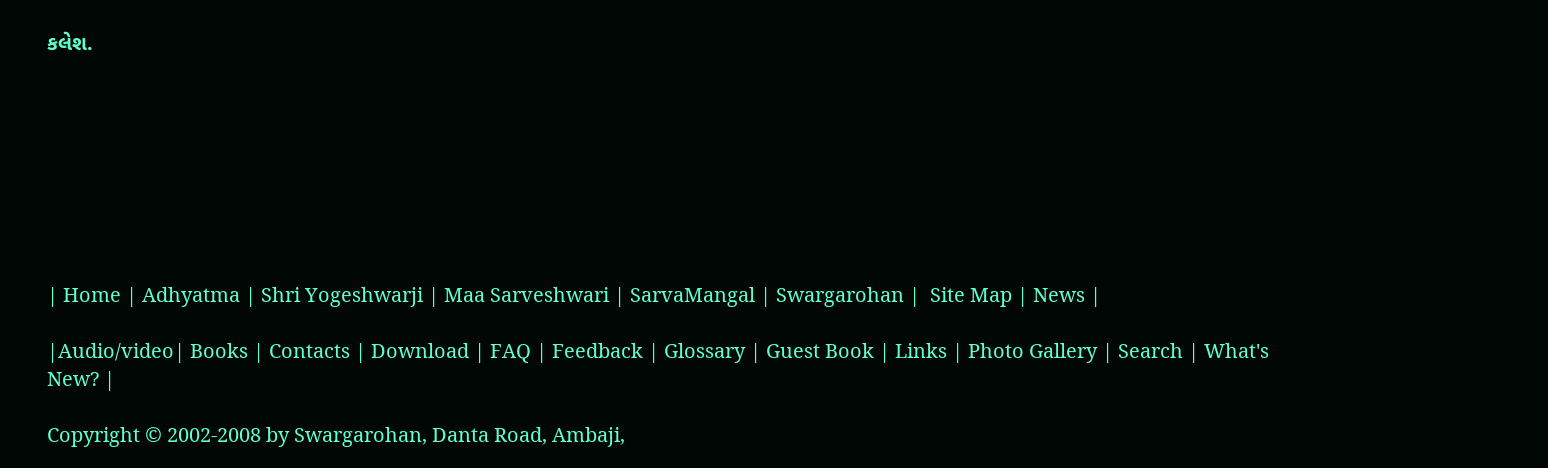કલેશ.








| Home | Adhyatma | Shri Yogeshwarji | Maa Sarveshwari | SarvaMangal | Swargarohan |  Site Map | News |

|Audio/video| Books | Contacts | Download | FAQ | Feedback | Glossary | Guest Book | Links | Photo Gallery | Search | What's New? |

Copyright © 2002-2008 by Swargarohan, Danta Road, Ambaji,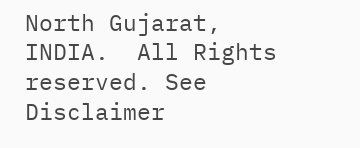North Gujarat, INDIA.  All Rights reserved. See Disclaimer